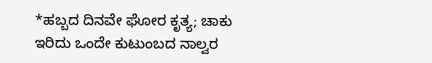*ಹಬ್ಬದ ದಿನವೇ ಘೋರ ಕೃತ್ಯ; ಚಾಕು ಇರಿದು ಒಂದೇ ಕುಟುಂಬದ ನಾಲ್ವರ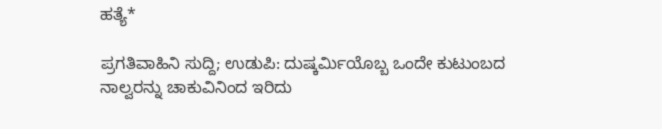ಹತ್ಯೆ*

ಪ್ರಗತಿವಾಹಿನಿ ಸುದ್ದಿ; ಉಡುಪಿ: ದುಷ್ಕರ್ಮಿಯೊಬ್ಬ ಒಂದೇ ಕುಟುಂಬದ ನಾಲ್ವರನ್ನು ಚಾಕುವಿನಿಂದ ಇರಿದು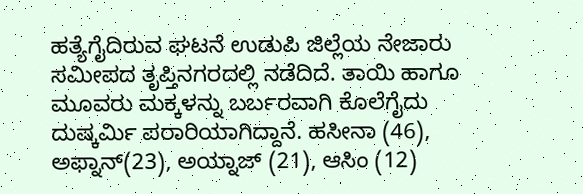ಹತ್ಯೆಗೈದಿರುವ ಘಟನೆ ಉಡುಪಿ ಜಿಲ್ಲೆಯ ನೇಜಾರು ಸಮೀಪದ ತೃಪ್ತಿನಗರದಲ್ಲಿ ನಡೆದಿದೆ. ತಾಯಿ ಹಾಗೂ ಮೂವರು ಮಕ್ಕಳನ್ನು ಬರ್ಬರವಾಗಿ ಕೊಲೆಗೈದು ದುಷ್ಕರ್ಮಿ ಪರಾರಿಯಾಗಿದ್ದಾನೆ. ಹಸೀನಾ (46), ಅಫ್ನಾನ್(23), ಅಯ್ನಾಜ್ (21), ಆಸಿಂ (12)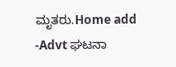ಮೃತರು.Home add -Advt ಘಟನಾ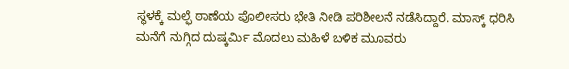ಸ್ಥಳಕ್ಕೆ ಮಲ್ಫೆ ಠಾಣೆಯ ಪೊಲೀಸರು ಭೇತಿ ನೀಡಿ ಪರಿಶೀಲನೆ ನಡೆಸಿದ್ದಾರೆ. ಮಾಸ್ಕ್ ಧರಿಸಿ ಮನೆಗೆ ನುಗ್ಗಿದ ದುಷ್ಕರ್ಮಿ ಮೊದಲು ಮಹಿಳೆ ಬಳಿಕ ಮೂವರು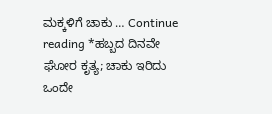ಮಕ್ಕಳಿಗೆ ಚಾಕು … Continue reading *ಹಬ್ಬದ ದಿನವೇ ಘೋರ ಕೃತ್ಯ; ಚಾಕು ಇರಿದು ಒಂದೇ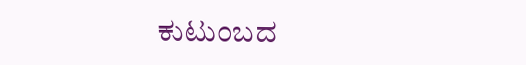ಕುಟುಂಬದ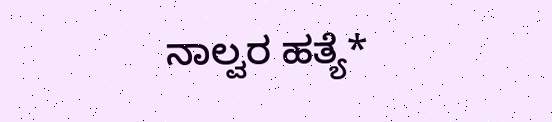ನಾಲ್ವರ ಹತ್ಯೆ*